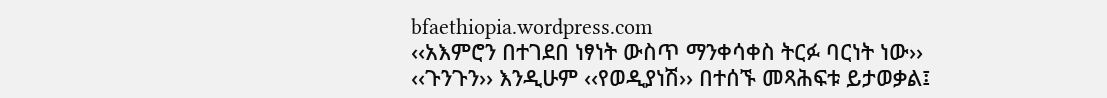bfaethiopia.wordpress.com
‹‹አእምሮን በተገደበ ነፃነት ውስጥ ማንቀሳቀስ ትርፉ ባርነት ነው››
‹‹ጉንጉን›› እንዲሁም ‹‹የወዲያነሽ›› በተሰኙ መጻሕፍቱ ይታወቃል፤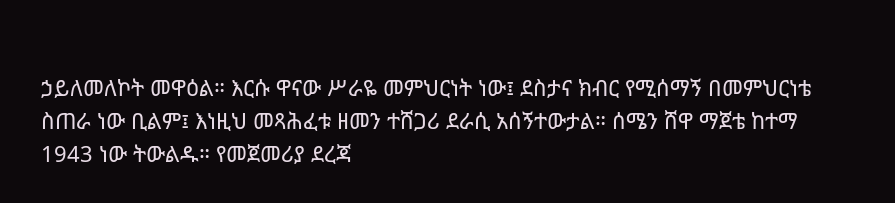ኃይለመለኮት መዋዕል። እርሱ ዋናው ሥራዬ መምህርነት ነው፤ ደስታና ክብር የሚሰማኝ በመምህርነቴ ስጠራ ነው ቢልም፤ እነዚህ መጻሕፈቱ ዘመን ተሸጋሪ ደራሲ አሰኝተውታል። ሰሜን ሸዋ ማጀቴ ከተማ 1943 ነው ትውልዱ። የመጀመሪያ ደረጃ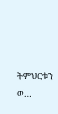ትምህርቱን ወ…